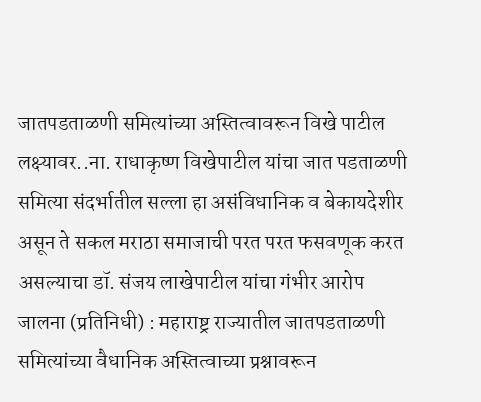जातपडताळणी समित्यांच्या अस्तित्वावरून विखे पाटील लक्ष्यावर..ना. राधाकृष्ण विखेपाटील यांचा जात पडताळणी समित्या संदर्भातील सल्ला हा असंविधानिक व बेकायदेशीर असून ते सकल मराठा समाजाची परत परत फसवणूक करत असल्याचा डॉ. संजय लाखेपाटील यांचा गंभीर आरोप
जालना (प्रतिनिधी) : महाराष्ट्र राज्यातील जातपडताळणी समित्यांच्या वैधानिक अस्तित्वाच्या प्रश्नावरून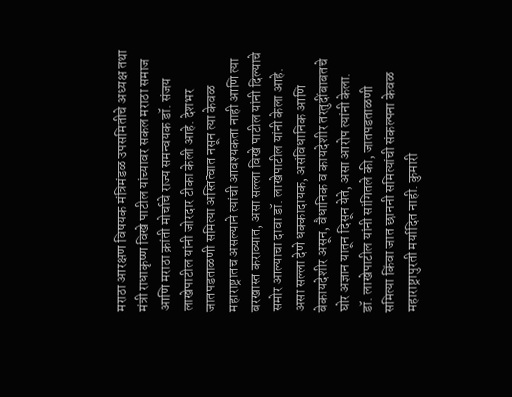मराठा आरक्षण विषयक मंत्रिमंडळ उपसमितीचे अध्यक्ष तथा मंत्री राधाकृष्ण विखे पाटील यांच्यावर सकल मराठा समाज आणि मराठा क्रांती मोर्चाचे राज्य समन्वयक डॉ. संजय लाखेपाटील यांनी जोरदार टीका केली आहे. देशभर जातपडताळणी समित्या अस्तित्वात नसून त्या केवळ महाराष्ट्रातच असल्याने त्यांची आवश्यकता नाही आणि त्या बरखास्त कराव्यात, असा सल्ला विखे पाटील यांनी दिल्याचे समोर आल्याचा दावा डॉ. लाखेपाटील यांनी केला आहे. असा सल्ला देणे धक्कादायक, असंविधानिक आणि बेकायदेशीर असून, वैधानिक व कायदेशीर तरतुदींबाबतचे घोर अज्ञान यातून दिसून येते, असा आरोप त्यांनी केला.
डॉ. लाखेपाटील यांनी सांगितले की, जातपडताळणी समित्या किंवा जात छाननी समित्यांची संकल्पना केवळ महाराष्ट्रापुरती मर्यादित नाही. कुमारी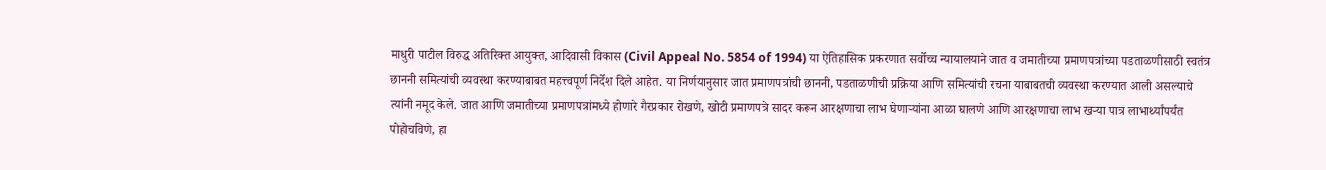माधुरी पाटील विरुद्ध अतिरिक्त आयुक्त, आदिवासी विकास (Civil Appeal No. 5854 of 1994) या ऐतिहासिक प्रकरणात सर्वोच्च न्यायालयाने जात व जमातीच्या प्रमाणपत्रांच्या पडताळणीसाठी स्वतंत्र छाननी समित्यांची व्यवस्था करण्याबाबत महत्त्वपूर्ण निर्देश दिले आहेत. या निर्णयानुसार जात प्रमाणपत्रांची छाननी, पडताळणीची प्रक्रिया आणि समित्यांची रचना याबाबतची व्यवस्था करण्यात आली असल्याचे त्यांनी नमूद केले. जात आणि जमातीच्या प्रमाणपत्रांमध्ये होणारे गैरप्रकार रोखणे, खोटी प्रमाणपत्रे सादर करून आरक्षणाचा लाभ घेणाऱ्यांना आळा घालणे आणि आरक्षणाचा लाभ खऱ्या पात्र लाभार्थ्यांपर्यंत पोहोचविणे, हा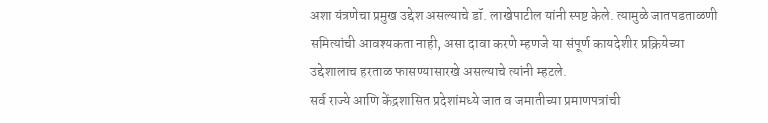अशा यंत्रणेचा प्रमुख उद्देश असल्याचे डॉ. लाखेपाटील यांनी स्पष्ट केले. त्यामुळे जातपडताळणी समित्यांची आवश्यकता नाही, असा दावा करणे म्हणजे या संपूर्ण कायदेशीर प्रक्रियेच्या उद्देशालाच हरताळ फासण्यासारखे असल्याचे त्यांनी म्हटले.
सर्व राज्ये आणि केंद्रशासित प्रदेशांमध्ये जात व जमातीच्या प्रमाणपत्रांची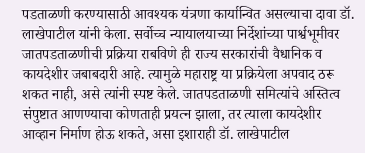पडताळणी करण्यासाठी आवश्यक यंत्रणा कार्यान्वित असल्याचा दावा डॉ. लाखेपाटील यांनी केला. सर्वोच्च न्यायालयाच्या निर्देशांच्या पार्श्वभूमीवर जातपडताळणीची प्रक्रिया राबविणे ही राज्य सरकारांची वैधानिक व कायदेशीर जबाबदारी आहे. त्यामुळे महाराष्ट्र या प्रक्रियेला अपवाद ठरू शकत नाही, असे त्यांनी स्पष्ट केले. जातपडताळणी समित्यांचे अस्तित्व संपुष्टात आणण्याचा कोणताही प्रयत्न झाला, तर त्याला कायदेशीर आव्हान निर्माण होऊ शकते, असा इशाराही डॉ. लाखेपाटील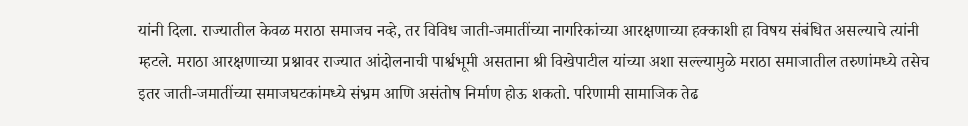यांनी दिला. राज्यातील केवळ मराठा समाजच नव्हे, तर विविध जाती-जमातींच्या नागरिकांच्या आरक्षणाच्या हक्काशी हा विषय संबंधित असल्याचे त्यांनी म्हटले. मराठा आरक्षणाच्या प्रश्नावर राज्यात आंदोलनाची पार्श्वभूमी असताना श्री विखेपाटील यांच्या अशा सल्ल्यामुळे मराठा समाजातील तरुणांमध्ये तसेच इतर जाती-जमातींच्या समाजघटकांमध्ये संभ्रम आणि असंतोष निर्माण होऊ शकतो. परिणामी सामाजिक तेढ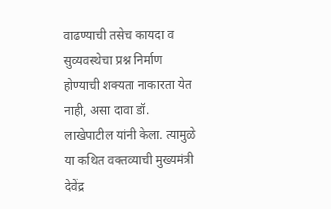वाढण्याची तसेच कायदा व सुव्यवस्थेचा प्रश्न निर्माण होण्याची शक्यता नाकारता येत नाही, असा दावा डॉ. लाखेपाटील यांनी केला. त्यामुळे या कथित वक्तव्याची मुख्यमंत्री देवेंद्र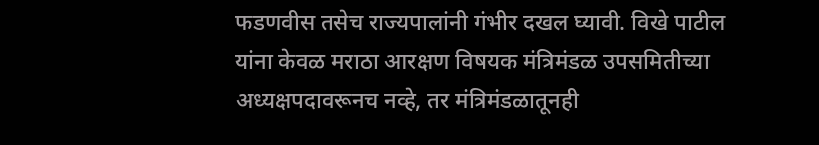फडणवीस तसेच राज्यपालांनी गंभीर दखल घ्यावी. विखे पाटील यांना केवळ मराठा आरक्षण विषयक मंत्रिमंडळ उपसमितीच्या अध्यक्षपदावरूनच नव्हे, तर मंत्रिमंडळातूनही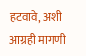हटवावे, अशी आग्रही मागणी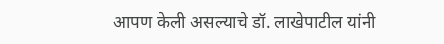आपण केली असल्याचे डॉ. लाखेपाटील यांनी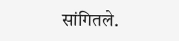सांगितले.